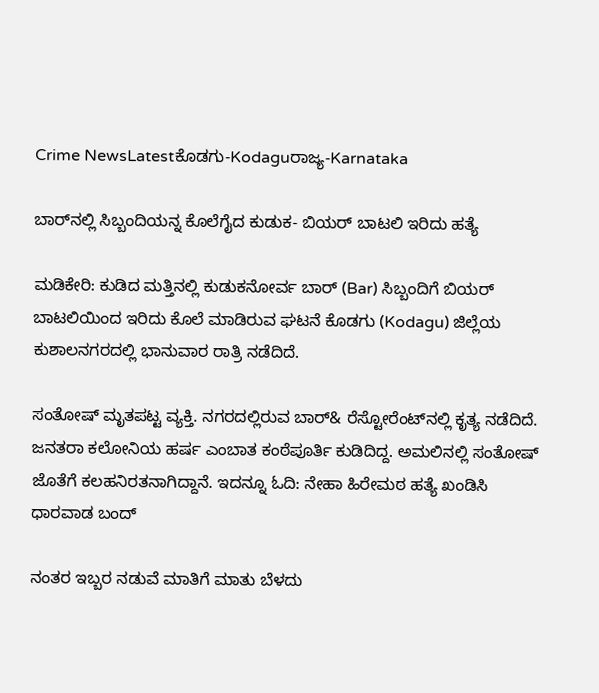Crime NewsLatestಕೊಡಗು-Kodaguರಾಜ್ಯ-Karnataka

ಬಾರ್‌ನಲ್ಲಿ ಸಿಬ್ಬಂದಿಯನ್ನ ಕೊಲೆಗೈದ ಕುಡುಕ- ಬಿಯರ್ ಬಾಟಲಿ ಇರಿದು ಹತ್ಯೆ

ಮಡಿಕೇರಿ: ಕುಡಿದ ಮತ್ತಿನಲ್ಲಿ ಕುಡುಕನೋರ್ವ ಬಾರ್ (Bar) ಸಿಬ್ಬಂದಿಗೆ ಬಿಯರ್ ಬಾಟಲಿಯಿಂದ ಇರಿದು ಕೊಲೆ ಮಾಡಿರುವ ಘಟನೆ ಕೊಡಗು (Kodagu) ಜಿಲ್ಲೆಯ ಕುಶಾಲನಗರದಲ್ಲಿ ಭಾನುವಾರ ರಾತ್ರಿ ನಡೆದಿದೆ.

ಸಂತೋಷ್ ಮೃತಪಟ್ಟ ವ್ಯಕ್ತಿ. ನಗರದಲ್ಲಿರುವ ಬಾರ್& ರೆಸ್ಟೋರೆಂಟ್‌ನಲ್ಲಿ ಕೃತ್ಯ ನಡೆದಿದೆ. ಜನತರಾ ಕಲೋನಿಯ ಹರ್ಷ ಎಂಬಾತ ಕಂಠೆಪೂರ್ತಿ ಕುಡಿದಿದ್ದ. ಅಮಲಿನಲ್ಲಿ ಸಂತೋಷ್ ಜೊತೆಗೆ ಕಲಹನಿರತನಾಗಿದ್ದಾನೆ. ಇದನ್ನೂ ಓದಿ: ನೇಹಾ ಹಿರೇಮಠ ಹತ್ಯೆ ಖಂಡಿಸಿ ಧಾರವಾಡ ಬಂದ್

ನಂತರ ಇಬ್ಬರ ನಡುವೆ ಮಾತಿಗೆ ಮಾತು ಬೆಳದು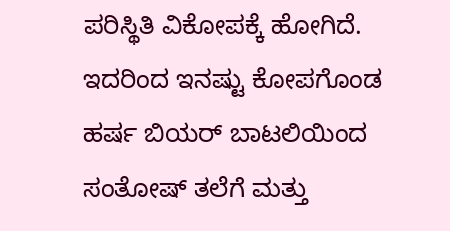ಪರಿಸ್ಥಿತಿ ವಿಕೋಪಕ್ಕೆ ಹೋಗಿದೆ. ಇದರಿಂದ ಇನಷ್ಟು ಕೋಪಗೊಂಡ ಹರ್ಷ ಬಿಯರ್ ಬಾಟಲಿಯಿಂದ ಸಂತೋಷ್ ತಲೆಗೆ ಮತ್ತು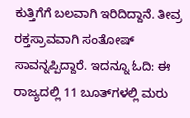ಕುತ್ತಿಗೆಗೆ ಬಲವಾಗಿ ಇರಿದಿದ್ದಾನೆ. ತೀವ್ರ ರಕ್ತಸ್ರಾವವಾಗಿ ಸಂತೋಷ್ ಸಾವನ್ನಪ್ಪಿದ್ದಾರೆ. ಇದನ್ನೂ ಓದಿ: ಈ ರಾಜ್ಯದಲ್ಲಿ 11 ಬೂತ್‌ಗಳಲ್ಲಿ ಮರು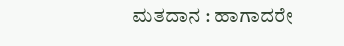ಮತದಾನ : ಹಾಗಾದರೇ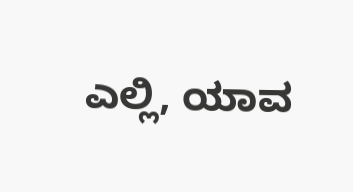ಎಲ್ಲಿ, ಯಾವ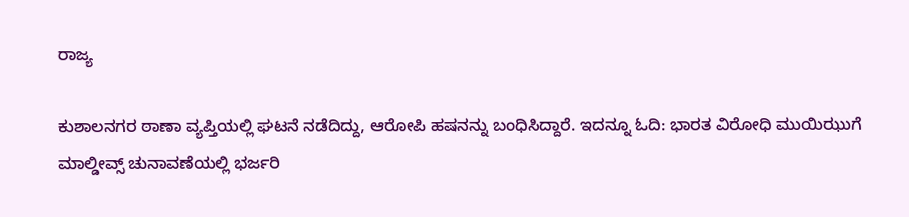ರಾಜ್ಯ

ಕುಶಾಲನಗರ ಠಾಣಾ ವ್ಯಪ್ತಿಯಲ್ಲಿ ಘಟನೆ ನಡೆದಿದ್ದು, ಆರೋಪಿ ಹಷನನ್ನು ಬಂಧಿಸಿದ್ದಾರೆ. ಇದನ್ನೂ ಓದಿ: ಭಾರತ ವಿರೋಧಿ ಮುಯಿಝುಗೆ ಮಾಲ್ಡೀವ್ಸ್ ಚುನಾವಣೆಯಲ್ಲಿ ಭರ್ಜರಿ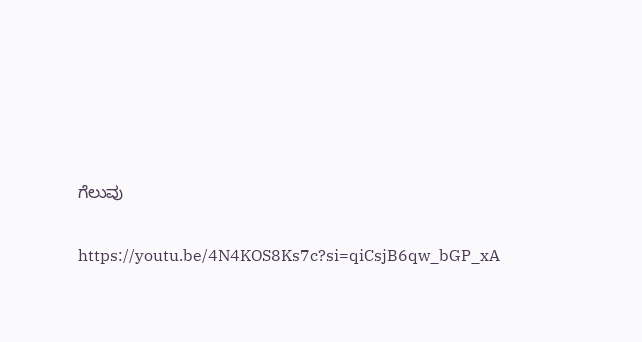ಗೆಲುವು

https://youtu.be/4N4KOS8Ks7c?si=qiCsjB6qw_bGP_xA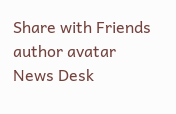Share with Friends
author avatar
News Desk